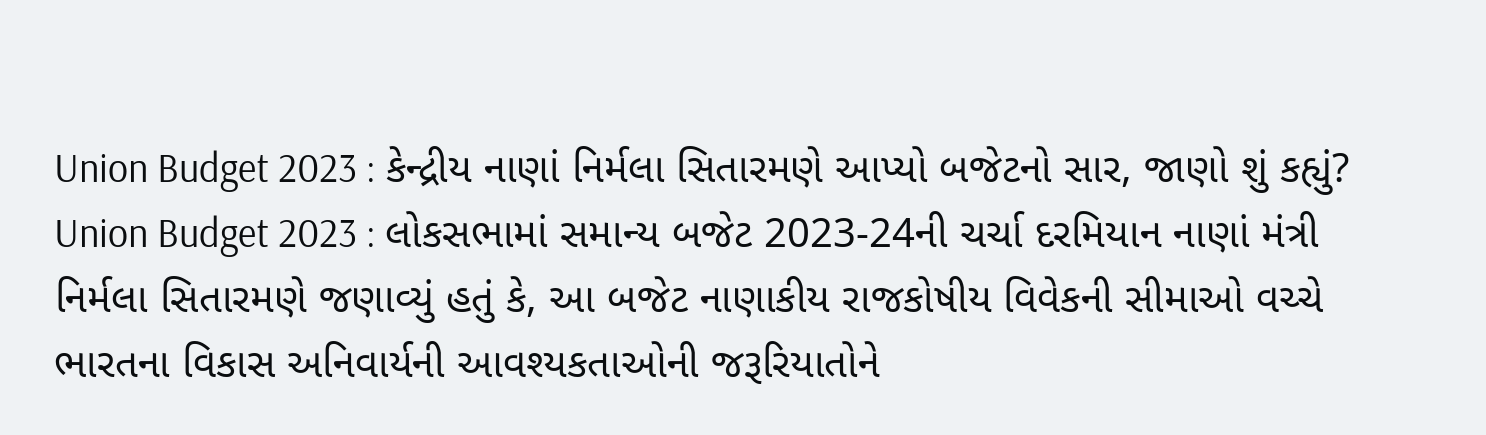Union Budget 2023 : કેન્દ્રીય નાણાં નિર્મલા સિતારમણે આપ્યો બજેટનો સાર, જાણો શું કહ્યું?
Union Budget 2023 : લોકસભામાં સમાન્ય બજેટ 2023-24ની ચર્ચા દરમિયાન નાણાં મંત્રી નિર્મલા સિતારમણે જણાવ્યું હતું કે, આ બજેટ નાણાકીય રાજકોષીય વિવેકની સીમાઓ વચ્ચે ભારતના વિકાસ અનિવાર્યની આવશ્યકતાઓની જરૂરિયાતોને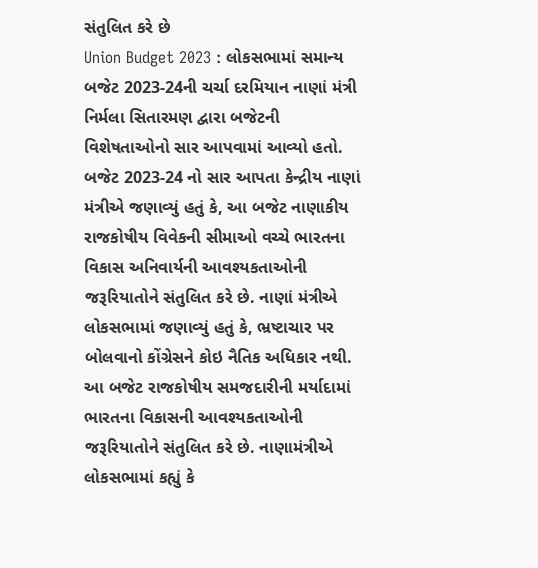સંતુલિત કરે છે
Union Budget 2023 : લોકસભામાં સમાન્ય બજેટ 2023-24ની ચર્ચા દરમિયાન નાણાં મંત્રી નિર્મલા સિતારમણ દ્વારા બજેટની વિશેષતાઓનો સાર આપવામાં આવ્યો હતો. બજેટ 2023-24 નો સાર આપતા કેન્દ્રીય નાણાં મંત્રીએ જણાવ્યું હતું કે, આ બજેટ નાણાકીય રાજકોષીય વિવેકની સીમાઓ વચ્ચે ભારતના વિકાસ અનિવાર્યની આવશ્યકતાઓની જરૂરિયાતોને સંતુલિત કરે છે. નાણાં મંત્રીએ લોકસભામાં જણાવ્યું હતું કે, ભ્રષ્ટાચાર પર બોલવાનો કોંગ્રેસને કોઇ નૈતિક અધિકાર નથી.
આ બજેટ રાજકોષીય સમજદારીની મર્યાદામાં ભારતના વિકાસની આવશ્યકતાઓની જરૂરિયાતોને સંતુલિત કરે છે. નાણામંત્રીએ લોકસભામાં કહ્યું કે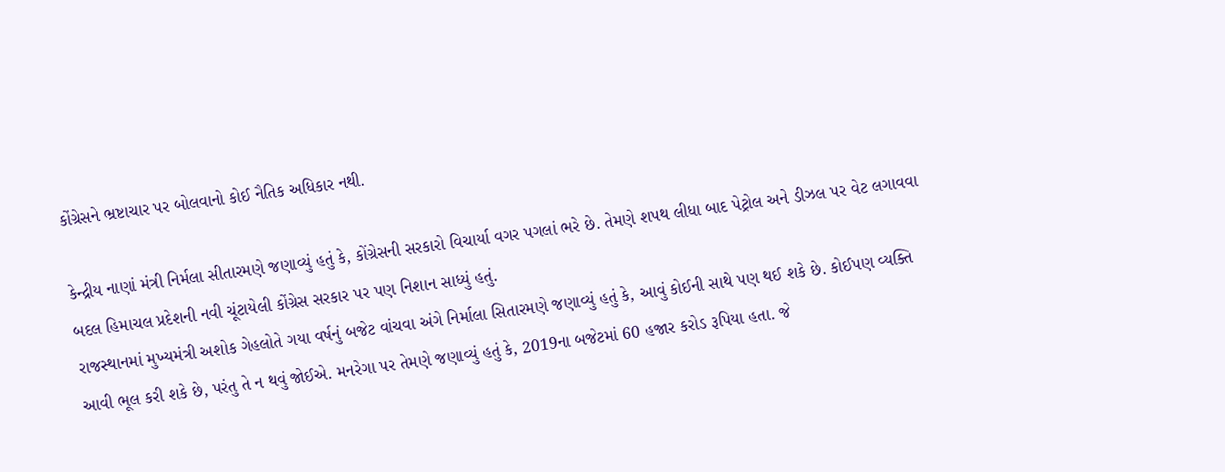કોંગ્રેસને ભ્રષ્ટાચાર પર બોલવાનો કોઈ નૈતિક અધિકાર નથી.

કેન્દ્રીય નાણાં મંત્રી નિર્મલા સીતારમણે જણાવ્યું હતું કે, કોંગ્રેસની સરકારો વિચાર્યા વગર પગલાં ભરે છે. તેમણે શપથ લીધા બાદ પેટ્રોલ અને ડીઝલ પર વેટ લગાવવા બદલ હિમાચલ પ્રદેશની નવી ચૂંટાયેલી કોંગ્રેસ સરકાર પર પણ નિશાન સાધ્યું હતું.
રાજસ્થાનમાં મુખ્યમંત્રી અશોક ગેહલોતે ગયા વર્ષનું બજેટ વાંચવા અંગે નિર્માલા સિતારમણે જણાવ્યું હતું કે, આવું કોઈની સાથે પણ થઈ શકે છે. કોઈપણ વ્યક્તિ આવી ભૂલ કરી શકે છે, પરંતુ તે ન થવું જોઈએ. મનરેગા પર તેમણે જણાવ્યું હતું કે, 2019ના બજેટમાં 60 હજાર કરોડ રૂપિયા હતા. જે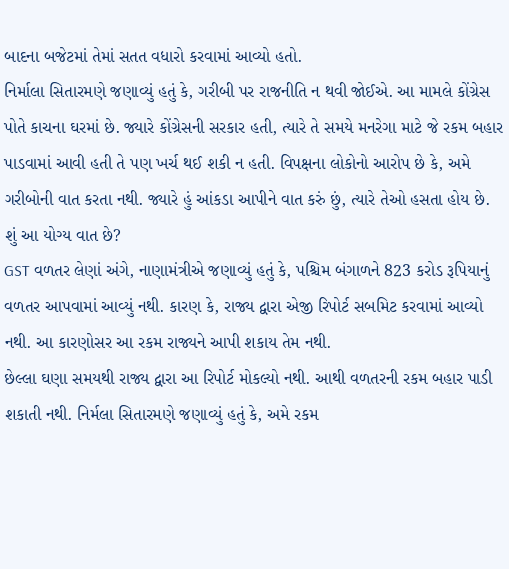બાદના બજેટમાં તેમાં સતત વધારો કરવામાં આવ્યો હતો.
નિર્માલા સિતારમણે જણાવ્યું હતું કે, ગરીબી પર રાજનીતિ ન થવી જોઈએ. આ મામલે કોંગ્રેસ પોતે કાચના ઘરમાં છે. જ્યારે કોંગ્રેસની સરકાર હતી, ત્યારે તે સમયે મનરેગા માટે જે રકમ બહાર પાડવામાં આવી હતી તે પણ ખર્ચ થઈ શકી ન હતી. વિપક્ષના લોકોનો આરોપ છે કે, અમે ગરીબોની વાત કરતા નથી. જ્યારે હું આંકડા આપીને વાત કરું છું, ત્યારે તેઓ હસતા હોય છે. શું આ યોગ્ય વાત છે?
GST વળતર લેણાં અંગે, નાણામંત્રીએ જણાવ્યું હતું કે, પશ્ચિમ બંગાળને 823 કરોડ રૂપિયાનું વળતર આપવામાં આવ્યું નથી. કારણ કે, રાજ્ય દ્વારા એજી રિપોર્ટ સબમિટ કરવામાં આવ્યો નથી. આ કારણોસર આ રકમ રાજ્યને આપી શકાય તેમ નથી.
છેલ્લા ઘણા સમયથી રાજ્ય દ્વારા આ રિપોર્ટ મોકલ્યો નથી. આથી વળતરની રકમ બહાર પાડી શકાતી નથી. નિર્મલા સિતારમણે જણાવ્યું હતું કે, અમે રકમ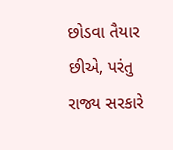છોડવા તૈયાર છીએ, પરંતુ રાજ્ય સરકારે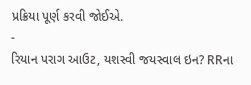પ્રક્રિયા પૂર્ણ કરવી જોઈએ.
-
રિયાન પરાગ આઉટ, યશસ્વી જયસ્વાલ ઇન? RRના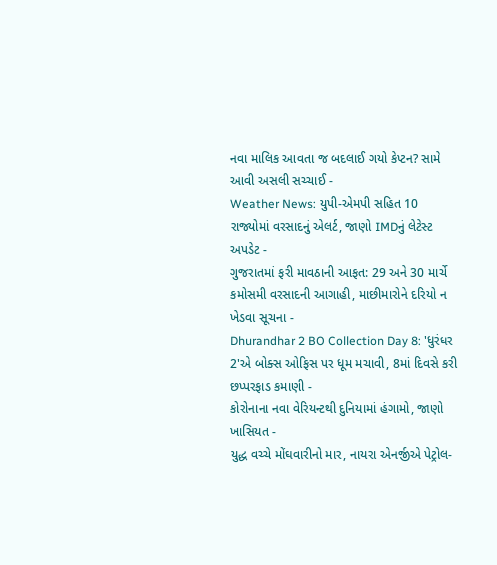નવા માલિક આવતા જ બદલાઈ ગયો કેપ્ટન? સામે આવી અસલી સચ્ચાઈ -
Weather News: યુપી-એમપી સહિત 10 રાજ્યોમાં વરસાદનું એલર્ટ, જાણો IMDનું લેટેસ્ટ અપડેટ -
ગુજરાતમાં ફરી માવઠાની આફત: 29 અને 30 માર્ચે કમોસમી વરસાદની આગાહી, માછીમારોને દરિયો ન ખેડવા સૂચના -
Dhurandhar 2 BO Collection Day 8: 'ધુરંધર 2'એ બોક્સ ઓફિસ પર ધૂમ મચાવી, 8માં દિવસે કરી છપ્પરફાડ કમાણી -
કોરોનાના નવા વેરિયન્ટથી દુનિયામાં હંગામો, જાણો ખાસિયત -
યુદ્ધ વચ્ચે મોંઘવારીનો માર, નાયરા એનર્જીએ પેટ્રોલ-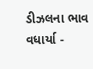ડીઝલના ભાવ વધાર્યા -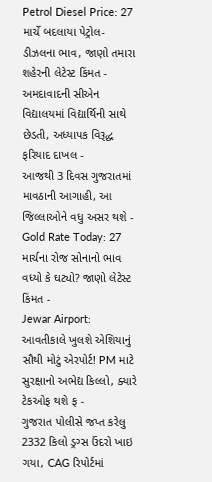Petrol Diesel Price: 27 માર્ચે બદલાયા પેટ્રોલ-ડીઝલના ભાવ, જાણો તમારા શહેરની લેટેસ્ટ કિંમત -
અમદાવાદની સીએન વિદ્યાલયમાં વિદ્યાર્થિની સાથે છેડતી, અધ્યાપક વિરૂદ્ધ ફરિયાદ દાખલ -
આજથી 3 દિવસ ગુજરાતમાં માવઠાની આગાહી, આ જિલ્લાઓને વધુ અસર થશે -
Gold Rate Today: 27 માર્ચના રોજ સોનાનો ભાવ વધ્યો કે ઘટ્યો? જાણો લેટેસ્ટ કિંમત -
Jewar Airport: આવતીકાલે ખુલશે એશિયાનું સૌથી મોટું એરપોર્ટ! PM માટે સુરક્ષાનો અભેદ્ય કિલ્લો, ક્યારે ટેકઓફ થશે ફ -
ગુજરાત પોલીસે જપ્ત કરેલુ 2332 કિલો ડ્રગ્સ ઉંદરો ખાઇ ગયા, CAG રિપોર્ટમાં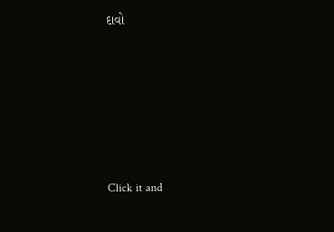દાવો








Click it and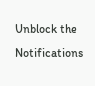Unblock the Notifications